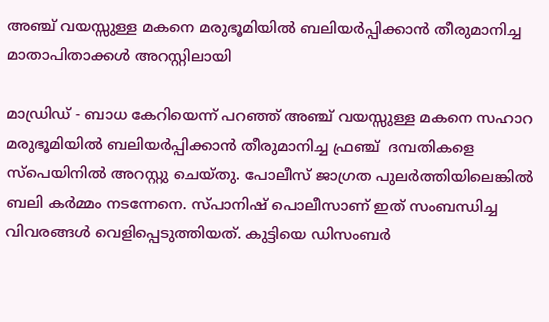അഞ്ച് വയസ്സുള്ള മകനെ മരുഭൂമിയില്‍ ബലിയര്‍പ്പിക്കാന്‍ തീരുമാനിച്ച മാതാപിതാക്കള്‍ അറസ്റ്റിലായി

മാഡ്രിഡ് - ബാധ കേറിയെന്ന് പറഞ്ഞ് അഞ്ച് വയസ്സുള്ള മകനെ സഹാറ മരുഭൂമിയില്‍ ബലിയര്‍പ്പിക്കാന്‍ തീരുമാനിച്ച ഫ്രഞ്ച്  ദമ്പതികളെ സ്‌പെയിനില്‍ അറസ്റ്റു ചെയ്തു. പോലീസ് ജാഗ്രത പുലര്‍ത്തിയിലെങ്കില്‍ ബലി കര്‍മ്മം നടന്നേനെ. സ്പാനിഷ് പൊലീസാണ് ഇത് സംബന്ധിച്ച വിവരങ്ങള്‍ വെളിപ്പെടുത്തിയത്. കുട്ടിയെ ഡിസംബര്‍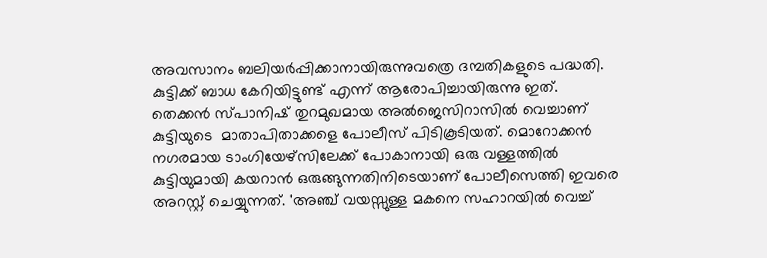അവസാനം ബലിയര്‍പ്പിക്കാനായിരുന്നുവത്രെ ദമ്പതികളുടെ പദ്ധതി. കുട്ടിക്ക് ബാധ കേറിയിട്ടുണ്ട് എന്ന് ആരോപിച്ചായിരുന്നു ഇത്. തെക്കന്‍ സ്പാനിഷ് തുറമുഖമായ അല്‍ജെസിറാസില്‍ വെച്ചാണ് കുട്ടിയുടെ  മാതാപിതാക്കളെ പോലീസ് പിടികൂടിയത്. മൊറോക്കന്‍ നഗരമായ ടാംഗിയേഴ്സിലേക്ക് പോകാനായി ഒരു വള്ളത്തില്‍ കുട്ടിയുമായി കയറാന്‍ ഒരുങ്ങുന്നതിനിടെയാണ് പോലീസെത്തി ഇവരെ അറസ്റ്റ് ചെയ്യുന്നത്. 'അഞ്ച് വയസ്സുള്ള മകനെ സഹാറയില്‍ വെച്ച്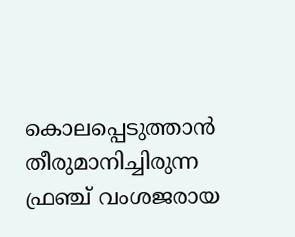കൊലപ്പെടുത്താന്‍ തീരുമാനിച്ചിരുന്ന ഫ്രഞ്ച് വംശജരായ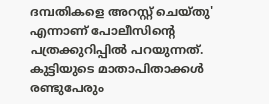ദമ്പതികളെ അറസ്റ്റ് ചെയ്തു' എന്നാണ് പോലീസിന്റെ  പത്രക്കുറിപ്പില്‍ പറയുന്നത്. കുട്ടിയുടെ മാതാപിതാക്കള്‍ രണ്ടുപേരും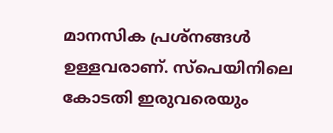മാനസിക പ്രശ്‌നങ്ങള്‍ ഉള്ളവരാണ്. സ്‌പെയിനിലെ കോടതി ഇരുവരെയും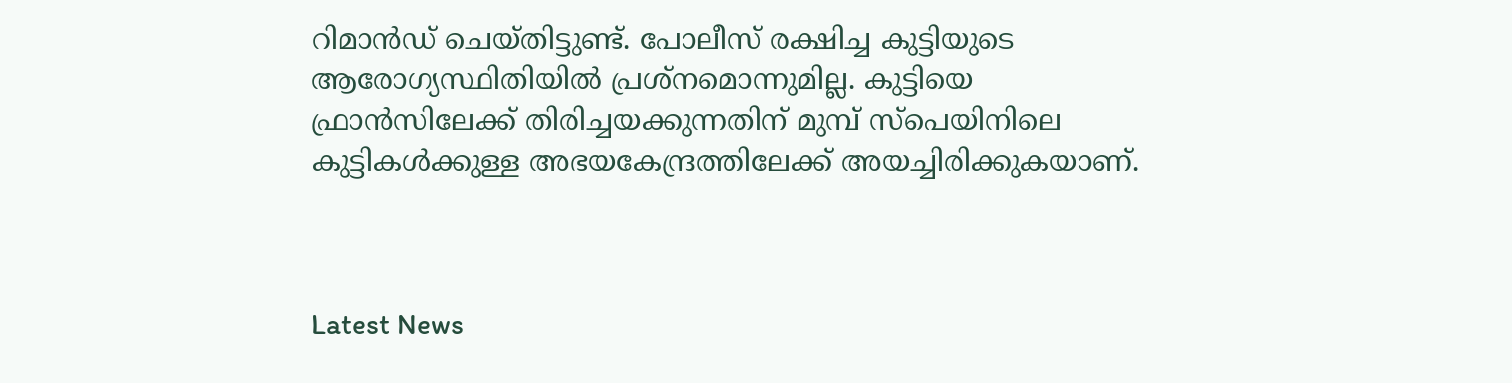റിമാന്‍ഡ് ചെയ്തിട്ടുണ്ട്. പോലീസ് രക്ഷിച്ച കുട്ടിയുടെ ആരോഗ്യസ്ഥിതിയില്‍ പ്രശ്‌നമൊന്നുമില്ല. കുട്ടിയെ ഫ്രാന്‍സിലേക്ക് തിരിച്ചയക്കുന്നതിന് മുമ്പ് സ്‌പെയിനിലെ കുട്ടികള്‍ക്കുള്ള അഭയകേന്ദ്രത്തിലേക്ക് അയച്ചിരിക്കുകയാണ്.



Latest News